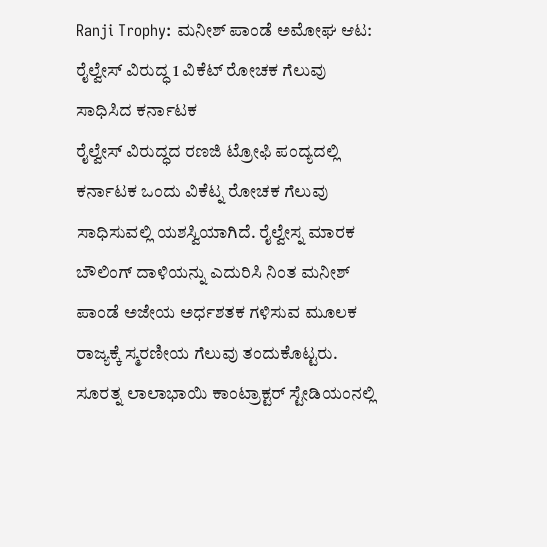Ranji Trophy: ಮನೀಶ್ ಪಾಂಡೆ ಅಮೋಘ ಆಟ: ರೈಲ್ವೇಸ್ ವಿರುದ್ಧ 1 ವಿಕೆಟ್ ರೋಚಕ ಗೆಲುವು ಸಾಧಿಸಿದ ಕರ್ನಾಟಕ
ರೈಲ್ವೇಸ್ ವಿರುದ್ಧದ ರಣಜಿ ಟ್ರೋಫಿ ಪಂದ್ಯದಲ್ಲಿ ಕರ್ನಾಟಕ ಒಂದು ವಿಕೆಟ್ನ ರೋಚಕ ಗೆಲುವು ಸಾಧಿಸುವಲ್ಲಿ ಯಶಸ್ವಿಯಾಗಿದೆ. ರೈಲ್ವೇಸ್ನ ಮಾರಕ ಬೌಲಿಂಗ್ ದಾಳಿಯನ್ನು ಎದುರಿಸಿ ನಿಂತ ಮನೀಶ್ ಪಾಂಡೆ ಅಜೇಯ ಅರ್ಧಶತಕ ಗಳಿಸುವ ಮೂಲಕ ರಾಜ್ಯಕ್ಕೆ ಸ್ಮರಣೀಯ ಗೆಲುವು ತಂದುಕೊಟ್ಟರು.
ಸೂರತ್ನ ಲಾಲಾಭಾಯಿ ಕಾಂಟ್ರಾಕ್ಟರ್ ಸ್ಟೇಡಿಯಂನಲ್ಲಿ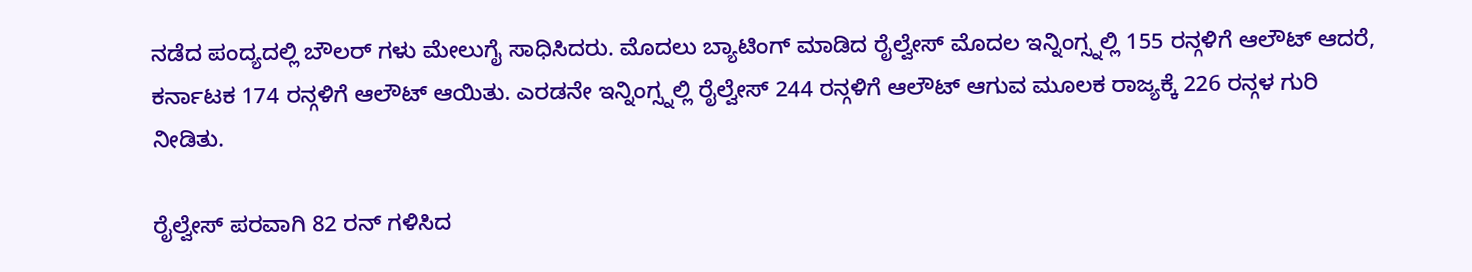ನಡೆದ ಪಂದ್ಯದಲ್ಲಿ ಬೌಲರ್ ಗಳು ಮೇಲುಗೈ ಸಾಧಿಸಿದರು. ಮೊದಲು ಬ್ಯಾಟಿಂಗ್ ಮಾಡಿದ ರೈಲ್ವೇಸ್ ಮೊದಲ ಇನ್ನಿಂಗ್ಸ್ನಲ್ಲಿ 155 ರನ್ಗಳಿಗೆ ಆಲೌಟ್ ಆದರೆ, ಕರ್ನಾಟಕ 174 ರನ್ಗಳಿಗೆ ಆಲೌಟ್ ಆಯಿತು. ಎರಡನೇ ಇನ್ನಿಂಗ್ಸ್ನಲ್ಲಿ ರೈಲ್ವೇಸ್ 244 ರನ್ಗಳಿಗೆ ಆಲೌಟ್ ಆಗುವ ಮೂಲಕ ರಾಜ್ಯಕ್ಕೆ 226 ರನ್ಗಳ ಗುರಿ ನೀಡಿತು.

ರೈಲ್ವೇಸ್ ಪರವಾಗಿ 82 ರನ್ ಗಳಿಸಿದ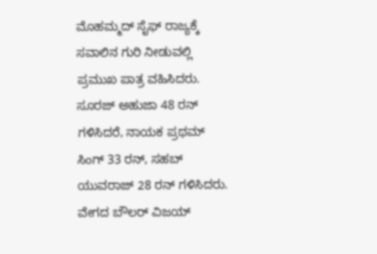ಮೊಹಮ್ಮದ್ ಸೈಫ್ ರಾಜ್ಯಕ್ಕೆ ಸವಾಲಿನ ಗುರಿ ನೀಡುವಲ್ಲಿ ಪ್ರಮುಖ ಪಾತ್ರ ವಹಿಸಿದರು. ಸೂರಜ್ ಅಹುಜಾ 48 ರನ್ ಗಳಿಸಿದರೆ, ನಾಯಕ ಪ್ರಥಮ್ ಸಿಂಗ್ 33 ರನ್, ಸಹಬ್ ಯುವರಾಜ್ 28 ರನ್ ಗಳಿಸಿದರು. ವೇಗದ ಬೌಲರ್ ವಿಜಯ್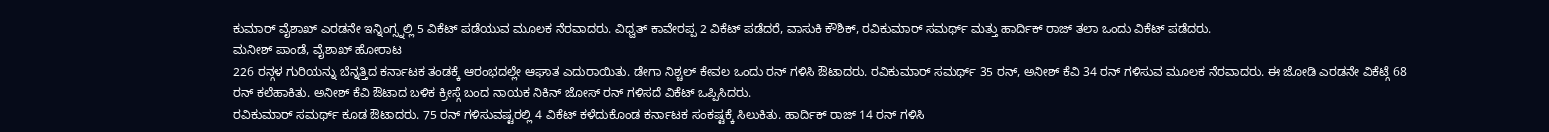ಕುಮಾರ್ ವೈಶಾಖ್ ಎರಡನೇ ಇನ್ನಿಂಗ್ಸ್ನಲ್ಲಿ 5 ವಿಕೆಟ್ ಪಡೆಯುವ ಮೂಲಕ ನೆರವಾದರು. ವಿಧ್ವತ್ ಕಾವೇರಪ್ಪ 2 ವಿಕೆಟ್ ಪಡೆದರೆ, ವಾಸುಕಿ ಕೌಶಿಕ್, ರವಿಕುಮಾರ್ ಸಮರ್ಥ್ ಮತ್ತು ಹಾರ್ದಿಕ್ ರಾಜ್ ತಲಾ ಒಂದು ವಿಕೆಟ್ ಪಡೆದರು.
ಮನೀಶ್ ಪಾಂಡೆ, ವೈಶಾಖ್ ಹೋರಾಟ
226 ರನ್ಗಳ ಗುರಿಯನ್ನು ಬೆನ್ನತ್ತಿದ ಕರ್ನಾಟಕ ತಂಡಕ್ಕೆ ಆರಂಭದಲ್ಲೇ ಆಘಾತ ಎದುರಾಯಿತು. ಡೇಗಾ ನಿಶ್ಚಲ್ ಕೇವಲ ಒಂದು ರನ್ ಗಳಿಸಿ ಔಟಾದರು. ರವಿಕುಮಾರ್ ಸಮರ್ಥ್ 35 ರನ್, ಅನೀಶ್ ಕೆವಿ 34 ರನ್ ಗಳಿಸುವ ಮೂಲಕ ನೆರವಾದರು. ಈ ಜೋಡಿ ಎರಡನೇ ವಿಕೆಟ್ಗೆ 68 ರನ್ ಕಲೆಹಾಕಿತು. ಅನೀಶ್ ಕೆವಿ ಔಟಾದ ಬಳಿಕ ಕ್ರೀಸ್ಗೆ ಬಂದ ನಾಯಕ ನಿಕಿನ್ ಜೋಸ್ ರನ್ ಗಳಿಸದೆ ವಿಕೆಟ್ ಒಪ್ಪಿಸಿದರು.
ರವಿಕುಮಾರ್ ಸಮರ್ಥ್ ಕೂಡ ಔಟಾದರು. 75 ರನ್ ಗಳಿಸುವಷ್ಟರಲ್ಲಿ 4 ವಿಕೆಟ್ ಕಳೆದುಕೊಂಡ ಕರ್ನಾಟಕ ಸಂಕಷ್ಟಕ್ಕೆ ಸಿಲುಕಿತು. ಹಾರ್ದಿಕ್ ರಾಜ್ 14 ರನ್ ಗಳಿಸಿ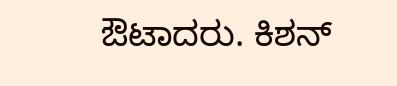ಔಟಾದರು. ಕಿಶನ್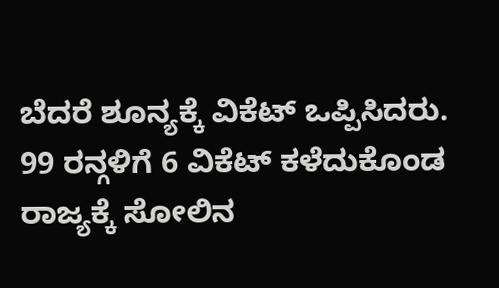ಬೆದರೆ ಶೂನ್ಯಕ್ಕೆ ವಿಕೆಟ್ ಒಪ್ಪಿಸಿದರು. 99 ರನ್ಗಳಿಗೆ 6 ವಿಕೆಟ್ ಕಳೆದುಕೊಂಡ ರಾಜ್ಯಕ್ಕೆ ಸೋಲಿನ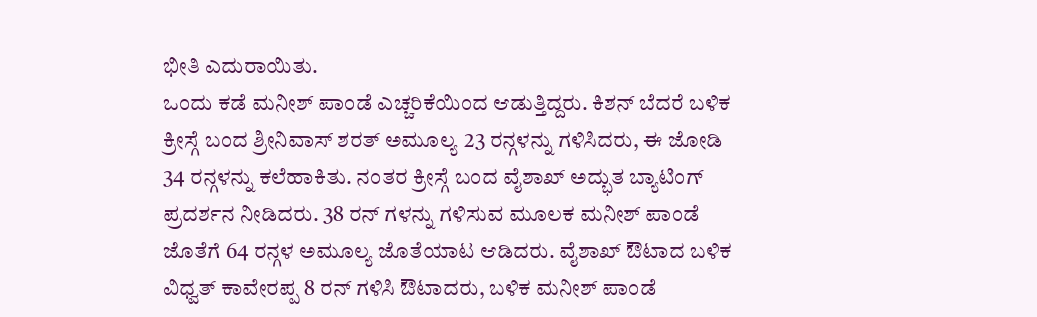ಭೀತಿ ಎದುರಾಯಿತು.
ಒಂದು ಕಡೆ ಮನೀಶ್ ಪಾಂಡೆ ಎಚ್ಚರಿಕೆಯಿಂದ ಆಡುತ್ತಿದ್ದರು. ಕಿಶನ್ ಬೆದರೆ ಬಳಿಕ ಕ್ರೀಸ್ಗೆ ಬಂದ ಶ್ರೀನಿವಾಸ್ ಶರತ್ ಅಮೂಲ್ಯ 23 ರನ್ಗಳನ್ನು ಗಳಿಸಿದರು, ಈ ಜೋಡಿ 34 ರನ್ಗಳನ್ನು ಕಲೆಹಾಕಿತು. ನಂತರ ಕ್ರೀಸ್ಗೆ ಬಂದ ವೈಶಾಖ್ ಅದ್ಭುತ ಬ್ಯಾಟಿಂಗ್ ಪ್ರದರ್ಶನ ನೀಡಿದರು. 38 ರನ್ ಗಳನ್ನು ಗಳಿಸುವ ಮೂಲಕ ಮನೀಶ್ ಪಾಂಡೆ ಜೊತೆಗೆ 64 ರನ್ಗಳ ಅಮೂಲ್ಯ ಜೊತೆಯಾಟ ಆಡಿದರು. ವೈಶಾಖ್ ಔಟಾದ ಬಳಿಕ ವಿಧ್ವತ್ ಕಾವೇರಪ್ಪ 8 ರನ್ ಗಳಿಸಿ ಔಟಾದರು, ಬಳಿಕ ಮನೀಶ್ ಪಾಂಡೆ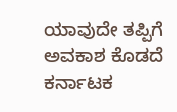ಯಾವುದೇ ತಪ್ಪಿಗೆ ಅವಕಾಶ ಕೊಡದೆ ಕರ್ನಾಟಕ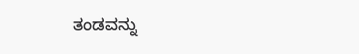ತಂಡವನ್ನು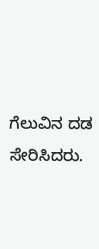ಗೆಲುವಿನ ದಡ ಸೇರಿಸಿದರು.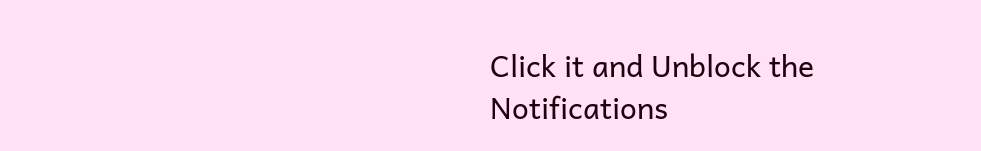Click it and Unblock the Notifications